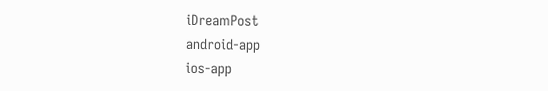iDreamPost
android-app
ios-app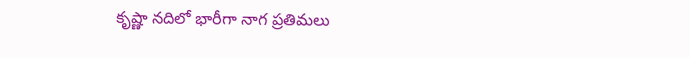కృష్ణా నదిలో భారీగా నాగ ప్రతిమలు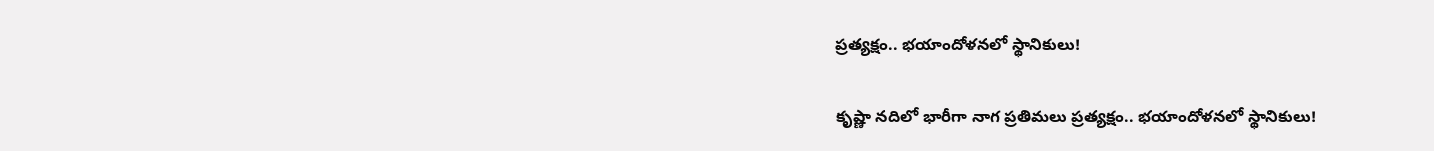ప్రత్యక్షం.. భయాందోళనలో స్థానికులు!

కృష్ణా నదిలో భారీగా నాగ ప్రతిమలు ప్రత్యక్షం.. భయాందోళనలో స్థానికులు!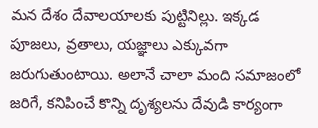మన దేశం దేవాలయాలకు పుట్టినిల్లు. ఇక్కడ పూజలు, వ్రతాలు, యజ్ఞాలు ఎక్కువగా జరుగుతుంటాయి. అలానే చాలా మంది సమాజంలో  జరిగే, కనిపించే కొన్ని దృశ్యలను దేవుడి కార్యంగా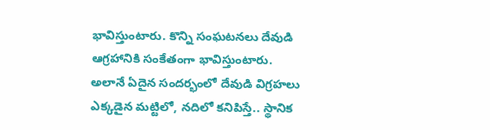భావిస్తుంటారు. కొన్ని సంఘటనలు దేవుడి ఆగ్రహానికి సంకేతంగా భావిస్తుంటారు. అలానే ఏదైన సందర్భంలో దేవుడి విగ్రహలు ఎక్కడైన మట్టిలో, నదిలో కనిపిస్తే.. స్థానిక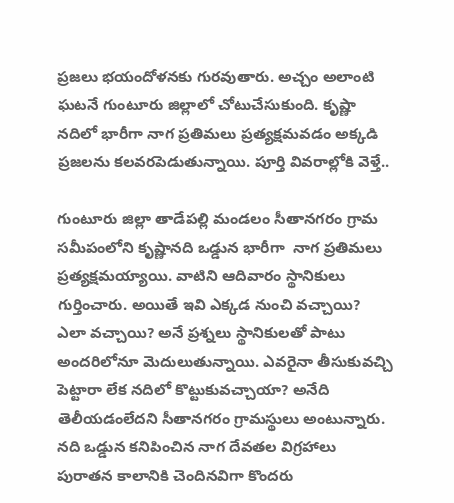ప్రజలు భయందోళనకు గురవుతారు. అచ్చం అలాంటి ఘటనే గుంటూరు జిల్లాలో చోటుచేసుకుంది. కృష్ణా నదిలో భారీగా నాగ ప్రతిమలు ప్రత్యక్షమవడం అక్కడి ప్రజలను కలవరపెడుతున్నాయి. పూర్తి వివరాల్లోకి వెళ్తే..

గుంటూరు జిల్లా తాడేపల్లి మండలం సీతానగరం గ్రామ సమీపంలోని కృష్ణానది ఒడ్డున భారీగా  నాగ ప్రతిమలు ప్రత్యక్షమయ్యాయి. వాటిని ఆదివారం స్థానికులు గుర్తించారు. అయితే ఇవి ఎక్కడ నుంచి వచ్చాయి? ఎలా వచ్చాయి? అనే ప్రశ్నలు స్థానికులతో పాటు అందరిలోనూ మెదులుతున్నాయి. ఎవరైనా తీసుకువచ్చి పెట్టారా లేక నదిలో కొట్టుకువచ్చాయా? అనేది తెలీయడంలేదని సీతానగరం గ్రామస్థులు అంటున్నారు. నది ఒడ్డున కనిపించిన నాగ దేవతల విగ్రహాలు పురాతన కాలానికి చెందినవిగా కొందరు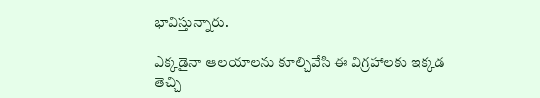భావిస్తున్నారు.

ఎక్కడైనా ఆలయాలను కూల్చివేసి ఈ విగ్రహాలకు ఇక్కడ తెచ్చి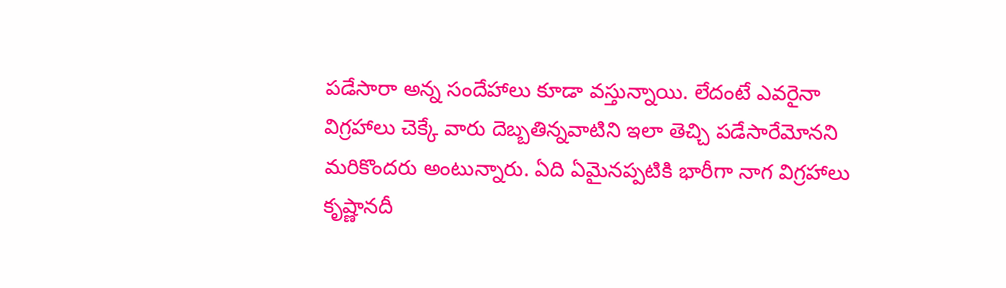పడేసారా అన్న సందేహాలు కూడా వస్తున్నాయి. లేదంటే ఎవరైనా విగ్రహాలు చెక్కే వారు దెబ్బతిన్నవాటిని ఇలా తెచ్చి పడేసారేమోనని మరికొందరు అంటున్నారు. ఏది ఏమైనప్పటికి భారీగా నాగ విగ్రహాలు కృష్ణానదీ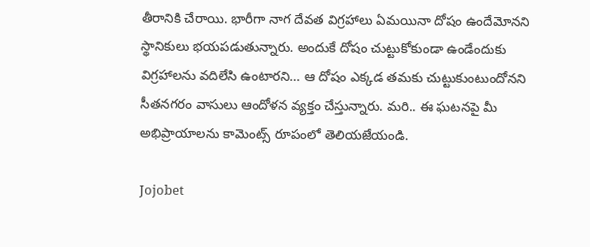తీరానికి చేరాయి. భారీగా నాగ దేవత విగ్రహాలు ఏమయినా దోషం ఉందేమోనని స్థానికులు భయపడుతున్నారు. అందుకే దోషం చుట్టుకోకుండా ఉండేందుకు విగ్రహాలను వదిలేసి ఉంటారని… ఆ దోషం ఎక్కడ తమకు చుట్టుకుంటుందోనని సీతనగరం వాసులు ఆందోళన వ్యక్తం చేస్తున్నారు. మరి.. ఈ ఘటనపై మీ అభిప్రాయాలను కామెంట్స్ రూపంలో తెలియజేయండి.

Jojobet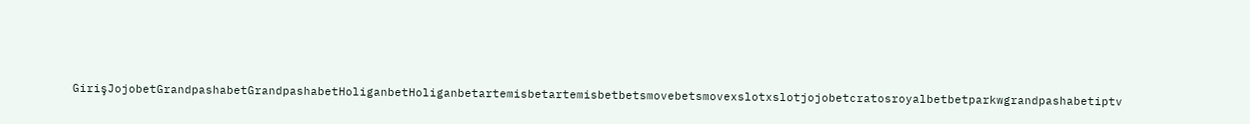GirişJojobetGrandpashabetGrandpashabetHoliganbetHoliganbetartemisbetartemisbetbetsmovebetsmovexslotxslotjojobetcratosroyalbetbetparkwgrandpashabetiptv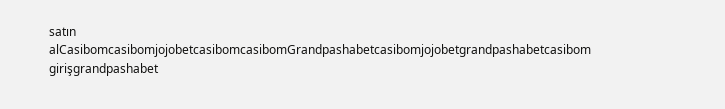satın alCasibomcasibomjojobetcasibomcasibomGrandpashabetcasibomjojobetgrandpashabetcasibom girişgrandpashabet